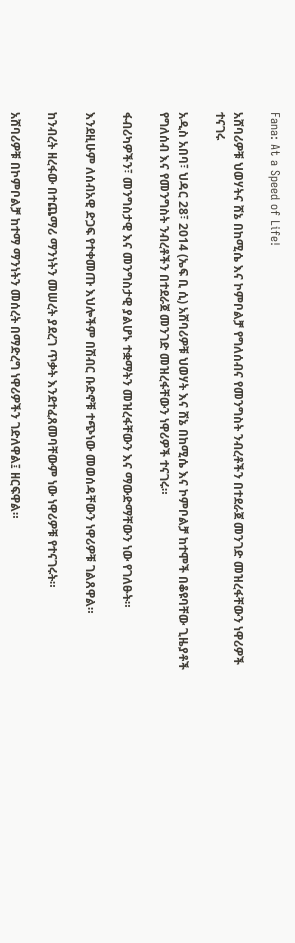Fana: At a Speed of Life!

አሸባሪዎቹ ህወሃትና ሸኔ በከሚሴ እና ኮምቦልቻ የግለሰብና የመንግስት ንብረቶችን በተደራጀ መንገድ መዝረፋቸውን ነዋሪዎች ተናገሩ

አዲስ አበባ፣ ህዳር 28፣ 2014 (ኤፍ ቢ ሲ) አሸባሪዎቹ ህወሃት እና ሸኔ በከሚሴ እና ኮምቦልቻ ከተሞች በቆዩባቸው ጊዜያቶች የግለሰብ እና የመንግስት ንብረቶችን በተደራጀ መንገድ መዝረፋቸውን ነዋሪዎች ተናገሩ።

ፋብሪካዎችን፣ መንግስታዊ እና መንግስታዊ ያልሆኑ ተቋማትን መዝረፋቸውን እና ማውድማቸውን ነው የገለፁት።

እንደዚሁም ለሰብአዊ ድጋፍ የተቀመጡ እህሎችም በሽብር ቡድኖቹ ተጭነው መወሰዳቸውን ነዋሪዎቹ ገልጸዋል።

ከንብረት ዘረፋው በተጨማሪ ማንነትን መሠረት ያደረገ ጥቃት እንደተፈጸመባቸውም ነው ነዋሪዎቹ የተናገሩት።

አሸባሪዎቹ በኮምቦልቻ ከተማ ማንነትን መሰረት በማድረግ ነዋሪዎችን ገድለዋል፤ ዘርፍዋል።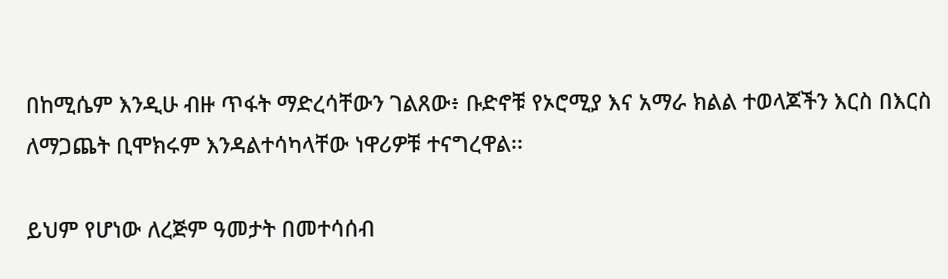በከሚሴም እንዲሁ ብዙ ጥፋት ማድረሳቸውን ገልጸው፥ ቡድኖቹ የኦሮሚያ እና አማራ ክልል ተወላጆችን እርስ በእርስ ለማጋጨት ቢሞክሩም እንዳልተሳካላቸው ነዋሪዎቹ ተናግረዋል፡፡

ይህም የሆነው ለረጅም ዓመታት በመተሳሰብ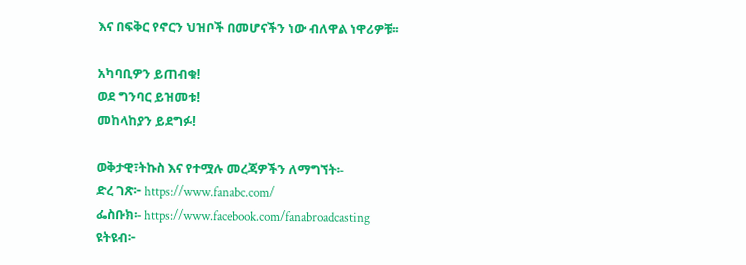እና በፍቅር የኖርን ህዝቦች በመሆናችን ነው ብለዋል ነዋሪዎቹ፡፡

አካባቢዎን ይጠብቁ!
ወደ ግንባር ይዝመቱ!
መከላከያን ይደግፉ!

ወቅታዊ፣ትኩስ እና የተሟሉ መረጃዎችን ለማግኘት፡-
ድረ ገጽ፦ https://www.fanabc.com/
ፌስቡክ፡- https://www.facebook.com/fanabroadcasting
ዩትዩብ፦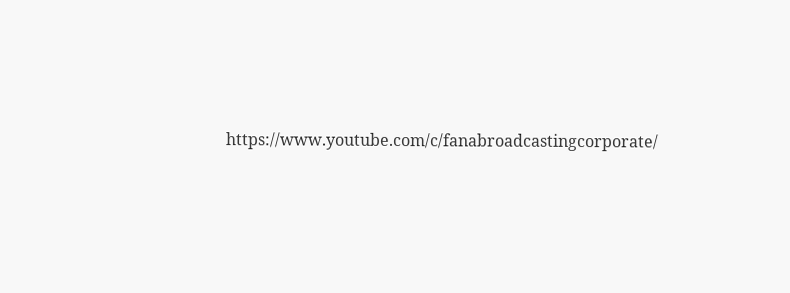https://www.youtube.com/c/fanabroadcastingcorporate/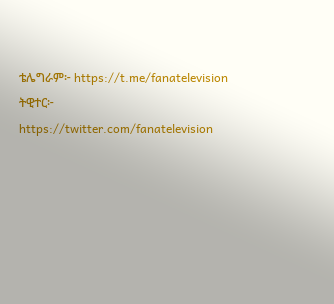ቴሌግራም፦ https://t.me/fanatelevision
ትዊተር፦ https://twitter.com/fanatelevision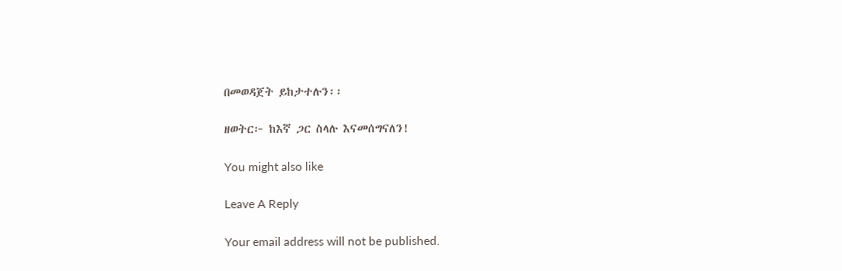በመወዳጀት ይከታተሉን፡፡

ዘወትር፦ ከእኛ ጋር ስላሉ እናመሰግናለን!

You might also like

Leave A Reply

Your email address will not be published.